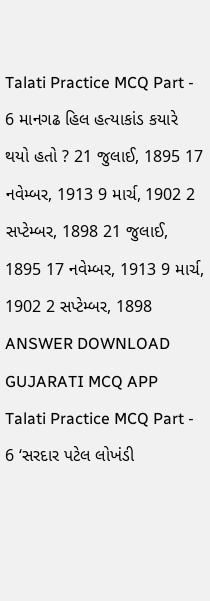Talati Practice MCQ Part - 6 માનગઢ હિલ હત્યાકાંડ કયારે થયો હતો ? 21 જુલાઈ, 1895 17 નવેમ્બર, 1913 9 માર્ચ, 1902 2 સપ્ટેમ્બર, 1898 21 જુલાઈ, 1895 17 નવેમ્બર, 1913 9 માર્ચ, 1902 2 સપ્ટેમ્બર, 1898 ANSWER DOWNLOAD GUJARATI MCQ APP
Talati Practice MCQ Part - 6 ‘સરદાર પટેલ લોખંડી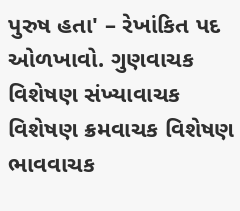પુરુષ હતા' – રેખાંકિત પદ ઓળખાવો. ગુણવાચક વિશેષણ સંખ્યાવાચક વિશેષણ ક્રમવાચક વિશેષણ ભાવવાચક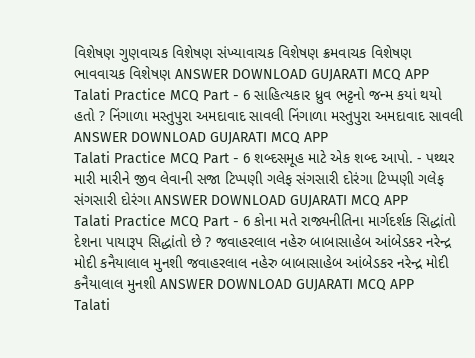વિશેષણ ગુણવાચક વિશેષણ સંખ્યાવાચક વિશેષણ ક્રમવાચક વિશેષણ ભાવવાચક વિશેષણ ANSWER DOWNLOAD GUJARATI MCQ APP
Talati Practice MCQ Part - 6 સાહિત્યકાર ધ્રુવ ભટ્ટનો જન્મ કયાં થયો હતો ? નિંગાળા મસ્તુપુરા અમદાવાદ સાવલી નિંગાળા મસ્તુપુરા અમદાવાદ સાવલી ANSWER DOWNLOAD GUJARATI MCQ APP
Talati Practice MCQ Part - 6 શબ્દસમૂહ માટે એક શબ્દ આપો. - પથ્થર મારી મારીને જીવ લેવાની સજા ટિપ્પણી ગલેફ સંગસારી દોરંગા ટિપ્પણી ગલેફ સંગસારી દોરંગા ANSWER DOWNLOAD GUJARATI MCQ APP
Talati Practice MCQ Part - 6 કોના મતે રાજ્યનીતિના માર્ગદર્શક સિદ્ધાંતો દેશના પાયારૂપ સિદ્ધાંતો છે ? જવાહરલાલ નહેરુ બાબાસાહેબ આંબેડકર નરેન્દ્ર મોદી કનૈયાલાલ મુનશી જવાહરલાલ નહેરુ બાબાસાહેબ આંબેડકર નરેન્દ્ર મોદી કનૈયાલાલ મુનશી ANSWER DOWNLOAD GUJARATI MCQ APP
Talati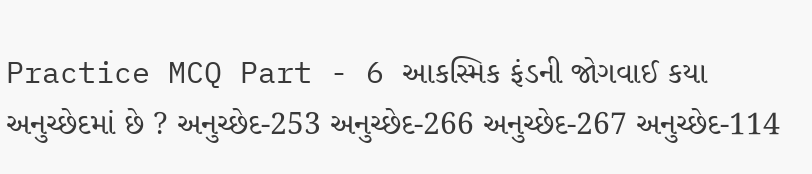Practice MCQ Part - 6 આકસ્મિક ફંડની જોગવાઈ કયા અનુચ્છેદમાં છે ? અનુચ્છેદ-253 અનુચ્છેદ-266 અનુચ્છેદ-267 અનુચ્છેદ-114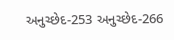અનુચ્છેદ-253 અનુચ્છેદ-266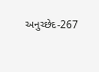અનુચ્છેદ-267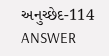અનુચ્છેદ-114 ANSWER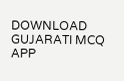DOWNLOAD GUJARATI MCQ APP